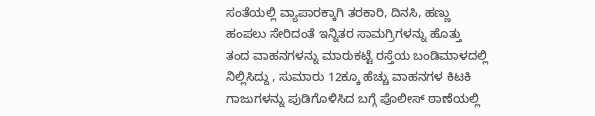ಸಂತೆಯಲ್ಲಿ ವ್ಯಾಪಾರಕ್ಕಾಗಿ ತರಕಾರಿ, ದಿನಸಿ, ಹಣ್ಣು ಹಂಪಲು ಸೇರಿದಂತೆ ಇನ್ನಿತರ ಸಾಮಗ್ರಿಗಳನ್ನು ಹೊತ್ತು ತಂದ ವಾಹನಗಳನ್ನು ಮಾರುಕಟ್ಟೆ ರಸ್ತೆಯ ಬಂಡಿಮಾಳದಲ್ಲಿ ನಿಲ್ಲಿಸಿದ್ದು , ಸುಮಾರು 12ಕ್ಕೂ ಹೆಚ್ಚು ವಾಹನಗಳ ಕಿಟಕಿ ಗಾಜುಗಳನ್ನು ಪುಡಿಗೊಳಿಸಿದ ಬಗ್ಗೆ ಪೊಲೀಸ್ ಠಾಣೆಯಲ್ಲಿ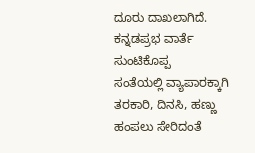ದೂರು ದಾಖಲಾಗಿದೆ.
ಕನ್ನಡಪ್ರಭ ವಾರ್ತೆ ಸುಂಟಿಕೊಪ್ಪ
ಸಂತೆಯಲ್ಲಿ ವ್ಯಾಪಾರಕ್ಕಾಗಿ ತರಕಾರಿ, ದಿನಸಿ, ಹಣ್ಣು ಹಂಪಲು ಸೇರಿದಂತೆ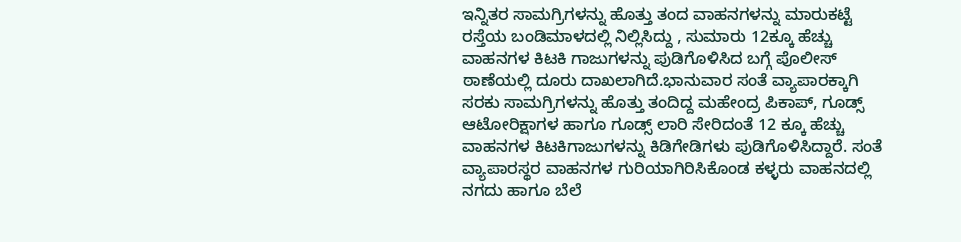ಇನ್ನಿತರ ಸಾಮಗ್ರಿಗಳನ್ನು ಹೊತ್ತು ತಂದ ವಾಹನಗಳನ್ನು ಮಾರುಕಟ್ಟೆ ರಸ್ತೆಯ ಬಂಡಿಮಾಳದಲ್ಲಿ ನಿಲ್ಲಿಸಿದ್ದು , ಸುಮಾರು 12ಕ್ಕೂ ಹೆಚ್ಚು ವಾಹನಗಳ ಕಿಟಕಿ ಗಾಜುಗಳನ್ನು ಪುಡಿಗೊಳಿಸಿದ ಬಗ್ಗೆ ಪೊಲೀಸ್ ಠಾಣೆಯಲ್ಲಿ ದೂರು ದಾಖಲಾಗಿದೆ.ಭಾನುವಾರ ಸಂತೆ ವ್ಯಾಪಾರಕ್ಕಾಗಿ ಸರಕು ಸಾಮಗ್ರಿಗಳನ್ನು ಹೊತ್ತು ತಂದಿದ್ದ ಮಹೇಂದ್ರ ಪಿಕಾಪ್, ಗೂಡ್ಸ್ ಆಟೋರಿಕ್ಷಾಗಳ ಹಾಗೂ ಗೂಡ್ಸ್ ಲಾರಿ ಸೇರಿದಂತೆ 12 ಕ್ಕೂ ಹೆಚ್ಚು ವಾಹನಗಳ ಕಿಟಕಿಗಾಜುಗಳನ್ನು ಕಿಡಿಗೇಡಿಗಳು ಪುಡಿಗೊಳಿಸಿದ್ದಾರೆ. ಸಂತೆ ವ್ಯಾಪಾರಸ್ಥರ ವಾಹನಗಳ ಗುರಿಯಾಗಿರಿಸಿಕೊಂಡ ಕಳ್ಳರು ವಾಹನದಲ್ಲಿ ನಗದು ಹಾಗೂ ಬೆಲೆ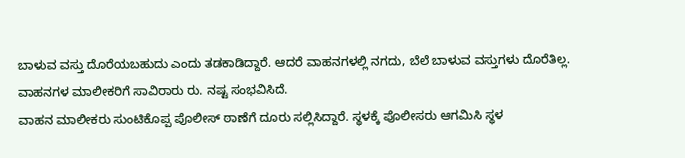ಬಾಳುವ ವಸ್ತು ದೊರೆಯಬಹುದು ಎಂದು ತಡಕಾಡಿದ್ದಾರೆ. ಆದರೆ ವಾಹನಗಳಲ್ಲಿ ನಗದು, ಬೆಲೆ ಬಾಳುವ ವಸ್ತುಗಳು ದೊರೆತಿಲ್ಲ. ವಾಹನಗಳ ಮಾಲೀಕರಿಗೆ ಸಾವಿರಾರು ರು. ನಷ್ಟ ಸಂಭವಿಸಿದೆ.
ವಾಹನ ಮಾಲೀಕರು ಸುಂಟಿಕೊಪ್ಪ ಪೊಲೀಸ್ ಠಾಣೆಗೆ ದೂರು ಸಲ್ಲಿಸಿದ್ದಾರೆ. ಸ್ಥಳಕ್ಕೆ ಪೊಲೀಸರು ಆಗಮಿಸಿ ಸ್ಥಳ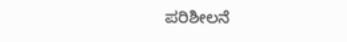ಪರಿಶೀಲನೆ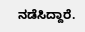ನಡೆಸಿದ್ದಾರೆ.